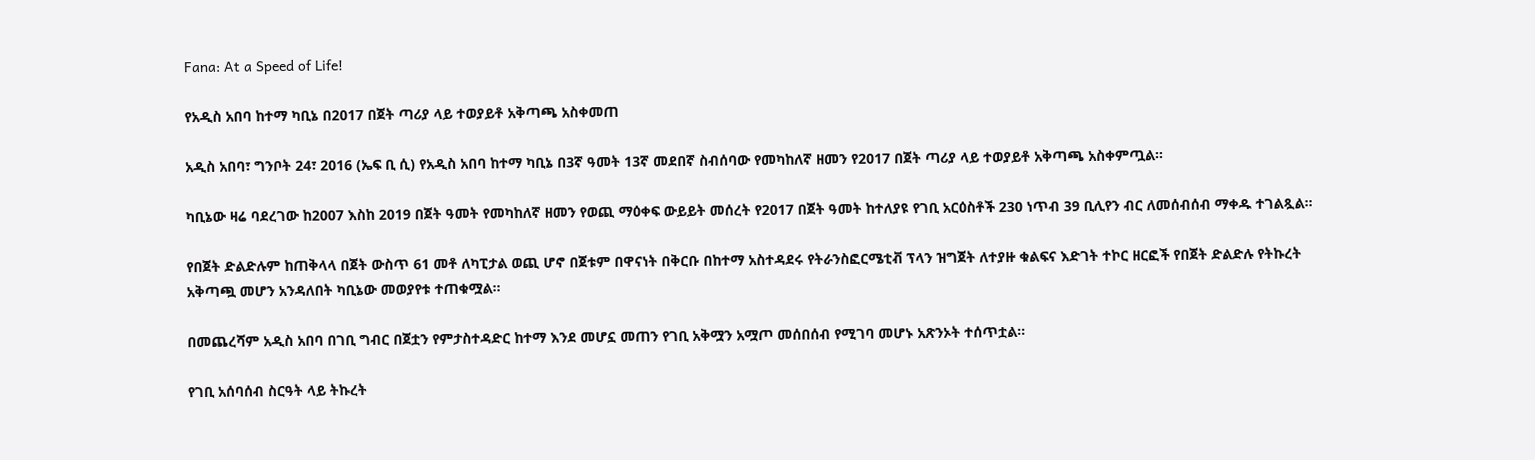Fana: At a Speed of Life!

የአዲስ አበባ ከተማ ካቢኔ በ2017 በጀት ጣሪያ ላይ ተወያይቶ አቅጣጫ አስቀመጠ

አዲስ አበባ፣ ግንቦት 24፣ 2016 (ኤፍ ቢ ሲ) የአዲስ አበባ ከተማ ካቢኔ በ3ኛ ዓመት 13ኛ መደበኛ ስብሰባው የመካከለኛ ዘመን የ2017 በጀት ጣሪያ ላይ ተወያይቶ አቅጣጫ አስቀምጧል።

ካቢኔው ዛሬ ባደረገው ከ2007 እስከ 2019 በጀት ዓመት የመካከለኛ ዘመን የወጪ ማዕቀፍ ውይይት መሰረት የ2017 በጀት ዓመት ከተለያዩ የገቢ አርዕስቶች 230 ነጥብ 39 ቢሊየን ብር ለመሰብሰብ ማቀዱ ተገልጿል።

የበጀት ድልድሉም ከጠቅላላ በጀት ውስጥ 61 መቶ ለካፒታል ወጪ ሆኖ በጀቱም በዋናነት በቅርቡ በከተማ አስተዳደሩ የትራንስፎርሜቲቭ ፕላን ዝግጀት ለተያዙ ቁልፍና እድገት ተኮር ዘርፎች የበጀት ድልድሉ የትኩረት አቅጣጯ መሆን አንዳለበት ካቢኔው መወያየቱ ተጠቁሟል።

በመጨረሻም አዲስ አበባ በገቢ ግብር በጀቷን የምታስተዳድር ከተማ እንደ መሆኗ መጠን የገቢ አቅሟን አሟጦ መሰበሰብ የሚገባ መሆኑ አጽንኦት ተሰጥቷል፡፡

የገቢ አሰባሰብ ስርዓት ላይ ትኩረት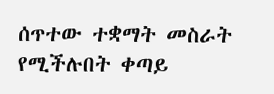ሰጥተው ተቋማት መስራት የሚችሉበት ቀጣይ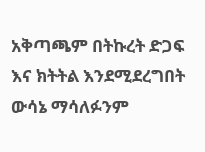አቅጣጫም በትኩረት ድጋፍ እና ክትትል እንደሚደረግበት ውሳኔ ማሳለፉንም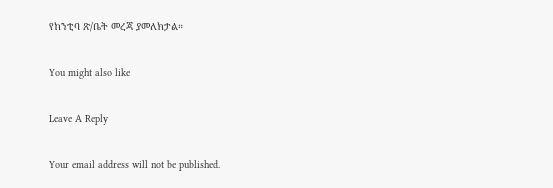የከንቲባ ጽ/ቤት መረጃ ያመለክታል።

You might also like

Leave A Reply

Your email address will not be published.